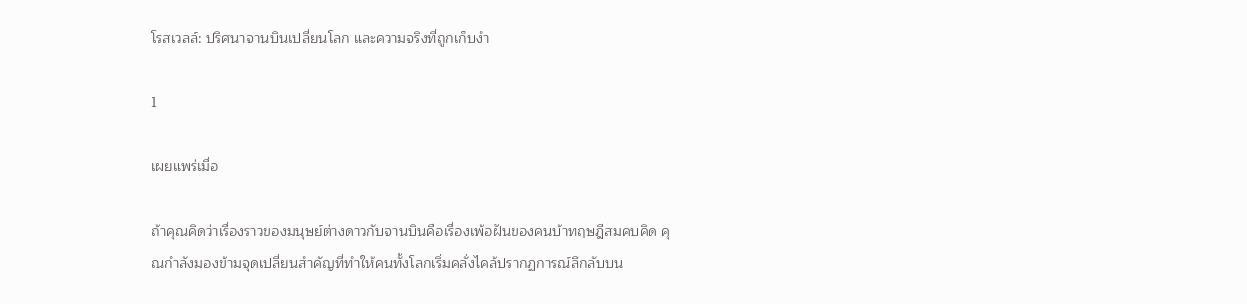โรสเวลล์: ปริศนาจานบินเปลี่ยนโลก และความจริงที่ถูกเก็บงำ

1

เผยแพร่เมื่อ

ถ้าคุณคิดว่าเรื่องราวของมนุษย์ต่างดาวกับจานบินคือเรื่องเพ้อฝันของคนบ้าทฤษฎีสมคบคิด คุณกำลังมองข้ามจุดเปลี่ยนสำคัญที่ทำให้คนทั้งโลกเริ่มคลั่งไคล้ปรากฏการณ์ลึกลับบน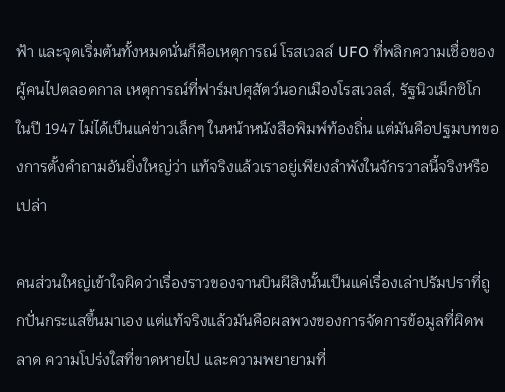ฟ้า และจุดเริ่มต้นทั้งหมดนั่นก็คือเหตุการณ์ โรสเวลล์ UFO ที่พลิกความเชื่อของผู้คนไปตลอดกาล เหตุการณ์ที่ฟาร์มปศุสัตว์นอกเมืองโรสเวลล์, รัฐนิวเม็กซิโก ในปี 1947 ไม่ได้เป็นแค่ข่าวเล็กๆ ในหน้าหนังสือพิมพ์ท้องถิ่น แต่มันคือปฐมบทของการตั้งคำถามอันยิ่งใหญ่ว่า แท้จริงแล้วเราอยู่เพียงลำพังในจักรวาลนี้จริงหรือเปล่า

คนส่วนใหญ่เข้าใจผิดว่าเรื่องราวของจานบินผีสิงนั้นเป็นแค่เรื่องเล่าปรัมปราที่ถูกปั่นกระแสขึ้นมาเอง แต่แท้จริงแล้วมันคือผลพวงของการจัดการข้อมูลที่ผิดพลาด ความโปร่งใสที่ขาดหายไป และความพยายามที่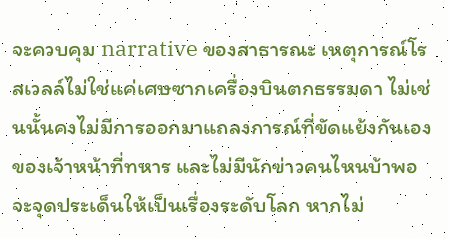จะควบคุม narrative ของสาธารณะ เหตุการณ์โรสเวลล์ไม่ใช่แค่เศษซากเครื่องบินตกธรรมดา ไม่เช่นนั้นคงไม่มีการออกมาแถลงการณ์ที่ขัดแย้งกันเองของเจ้าหน้าที่ทหาร และไม่มีนักข่าวคนไหนบ้าพอจะจุดประเด็นให้เป็นเรื่องระดับโลก หากไม่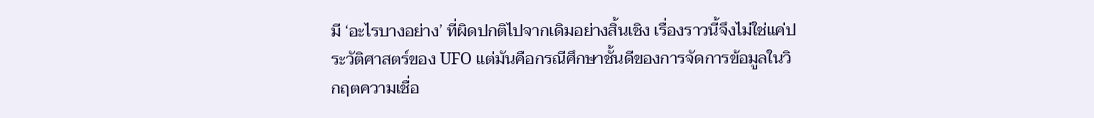มี ‘อะไรบางอย่าง’ ที่ผิดปกติไปจากเดิมอย่างสิ้นเชิง เรื่องราวนี้จึงไม่ใช่แค่ประวัติศาสตร์ของ UFO แต่มันคือกรณีศึกษาชั้นดีของการจัดการข้อมูลในวิกฤตความเชื่อ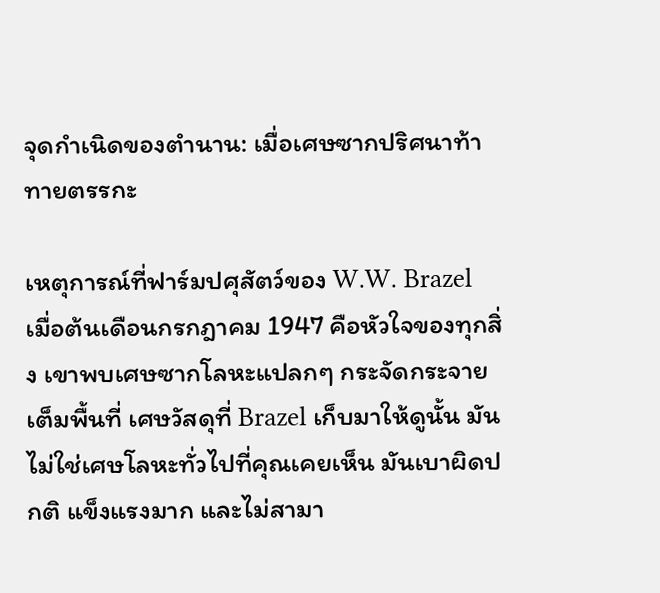จุดกำเนิดของตำนาน: เมื่อเศษซากปริศนาท้าทายตรรกะ

เหตุการณ์ที่ฟาร์มปศุสัตว์ของ W.W. Brazel เมื่อต้นเดือนกรกฎาคม 1947 คือหัวใจของทุกสิ่ง เขาพบเศษซากโลหะแปลกๆ กระจัดกระจายเต็มพื้นที่ เศษวัสดุที่ Brazel เก็บมาให้ดูนั้น มันไม่ใช่เศษโลหะทั่วไปที่คุณเคยเห็น มันเบาผิดปกติ แข็งแรงมาก และไม่สามา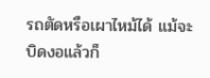รถตัดหรือเผาไหม้ได้ แม้จะบิดงอแล้วก็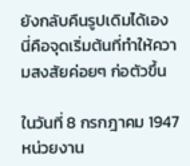ยังกลับคืนรูปเดิมได้เอง นี่คือจุดเริ่มต้นที่ทำให้ความสงสัยค่อยๆ ก่อตัวขึ้น

ในวันที่ 8 กรกฎาคม 1947 หน่วยงาน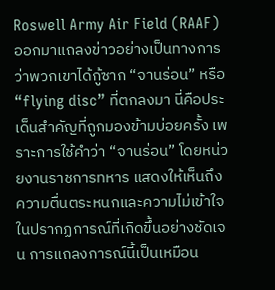Roswell Army Air Field (RAAF) ออกมาแถลงข่าวอย่างเป็นทางการว่าพวกเขาได้กู้ซาก “จานร่อน” หรือ “flying disc” ที่ตกลงมา นี่คือประเด็นสำคัญที่ถูกมองข้ามบ่อยครั้ง เพราะการใช้คำว่า “จานร่อน” โดยหน่วยงานราชการทหาร แสดงให้เห็นถึงความตื่นตระหนกและความไม่เข้าใจในปรากฏการณ์ที่เกิดขึ้นอย่างชัดเจน การแถลงการณ์นี้เป็นเหมือน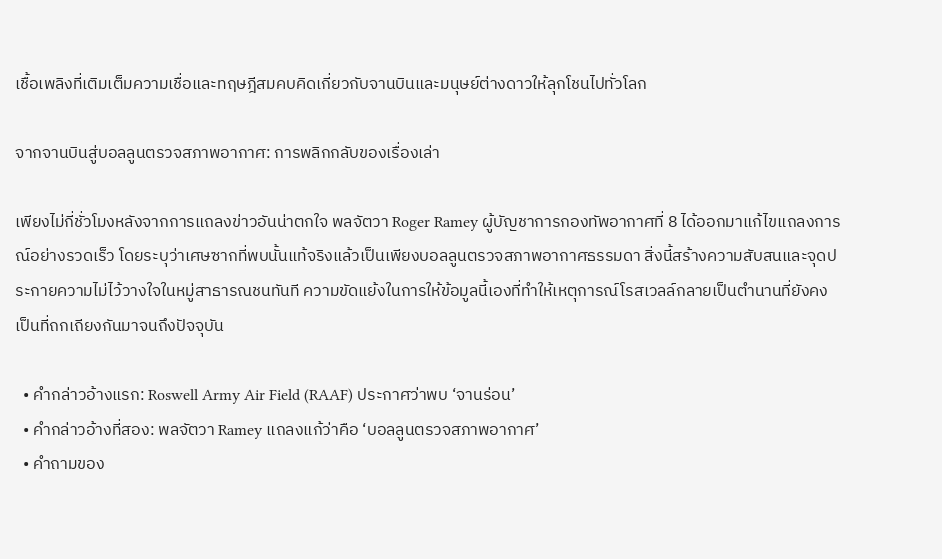เชื้อเพลิงที่เติมเต็มความเชื่อและทฤษฎีสมคบคิดเกี่ยวกับจานบินและมนุษย์ต่างดาวให้ลุกโชนไปทั่วโลก

จากจานบินสู่บอลลูนตรวจสภาพอากาศ: การพลิกกลับของเรื่องเล่า

เพียงไม่กี่ชั่วโมงหลังจากการแถลงข่าวอันน่าตกใจ พลจัตวา Roger Ramey ผู้บัญชาการกองทัพอากาศที่ 8 ได้ออกมาแก้ไขแถลงการณ์อย่างรวดเร็ว โดยระบุว่าเศษซากที่พบนั้นแท้จริงแล้วเป็นเพียงบอลลูนตรวจสภาพอากาศธรรมดา สิ่งนี้สร้างความสับสนและจุดประกายความไม่ไว้วางใจในหมู่สาธารณชนทันที ความขัดแย้งในการให้ข้อมูลนี้เองที่ทำให้เหตุการณ์โรสเวลล์กลายเป็นตำนานที่ยังคงเป็นที่ถกเถียงกันมาจนถึงปัจจุบัน

  • คำกล่าวอ้างแรก: Roswell Army Air Field (RAAF) ประกาศว่าพบ ‘จานร่อน’
  • คำกล่าวอ้างที่สอง: พลจัตวา Ramey แถลงแก้ว่าคือ ‘บอลลูนตรวจสภาพอากาศ’
  • คำถามของ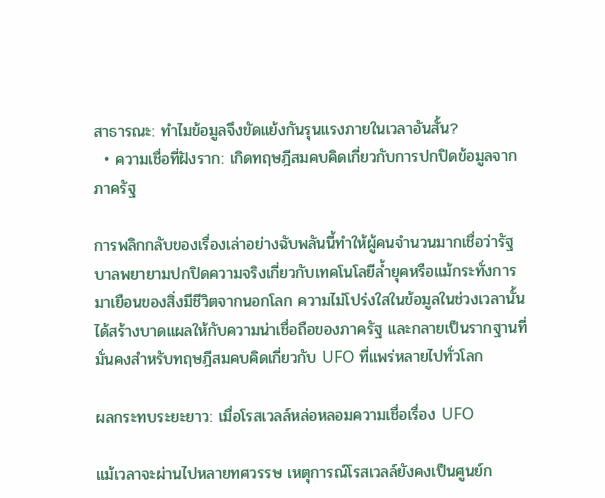สาธารณะ: ทำไมข้อมูลจึงขัดแย้งกันรุนแรงภายในเวลาอันสั้น?
  • ความเชื่อที่ฝังราก: เกิดทฤษฎีสมคบคิดเกี่ยวกับการปกปิดข้อมูลจากภาครัฐ

การพลิกกลับของเรื่องเล่าอย่างฉับพลันนี้ทำให้ผู้คนจำนวนมากเชื่อว่ารัฐบาลพยายามปกปิดความจริงเกี่ยวกับเทคโนโลยีล้ำยุคหรือแม้กระทั่งการมาเยือนของสิ่งมีชีวิตจากนอกโลก ความไม่โปร่งใสในข้อมูลในช่วงเวลานั้นได้สร้างบาดแผลให้กับความน่าเชื่อถือของภาครัฐ และกลายเป็นรากฐานที่มั่นคงสำหรับทฤษฎีสมคบคิดเกี่ยวกับ UFO ที่แพร่หลายไปทั่วโลก

ผลกระทบระยะยาว: เมื่อโรสเวลล์หล่อหลอมความเชื่อเรื่อง UFO

แม้เวลาจะผ่านไปหลายทศวรรษ เหตุการณ์โรสเวลล์ยังคงเป็นศูนย์ก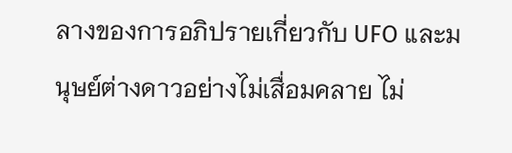ลางของการอภิปรายเกี่ยวกับ UFO และมนุษย์ต่างดาวอย่างไม่เสื่อมคลาย ไม่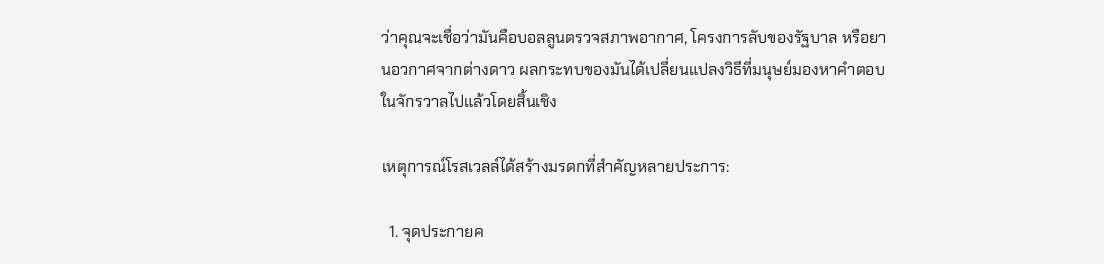ว่าคุณจะเชื่อว่ามันคือบอลลูนตรวจสภาพอากาศ, โครงการลับของรัฐบาล หรือยานอวกาศจากต่างดาว ผลกระทบของมันได้เปลี่ยนแปลงวิธีที่มนุษย์มองหาคำตอบในจักรวาลไปแล้วโดยสิ้นเชิง

เหตุการณ์โรสเวลล์ได้สร้างมรดกที่สำคัญหลายประการ:

  1. จุดประกายค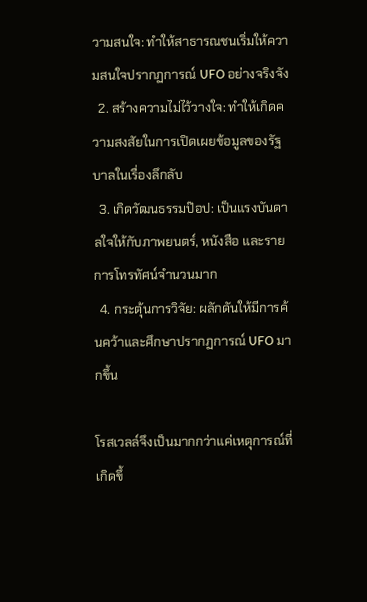วามสนใจ: ทำให้สาธารณชนเริ่มให้ความสนใจปรากฏการณ์ UFO อย่างจริงจัง
  2. สร้างความไม่ไว้วางใจ: ทำให้เกิดความสงสัยในการเปิดเผยข้อมูลของรัฐบาลในเรื่องลึกลับ
  3. เกิดวัฒนธรรมป๊อป: เป็นแรงบันดาลใจให้กับภาพยนตร์, หนังสือ และรายการโทรทัศน์จำนวนมาก
  4. กระตุ้นการวิจัย: ผลักดันให้มีการค้นคว้าและศึกษาปรากฏการณ์ UFO มากขึ้น

โรสเวลล์จึงเป็นมากกว่าแค่เหตุการณ์ที่เกิดขึ้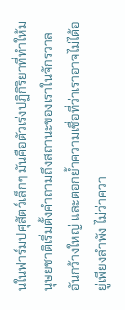นในฟาร์มปศุสัตว์เล็กๆ มันคือตัวเร่งปฏิกิริยาที่ทำให้มนุษยชาติเริ่มตั้งคำถามถึงสถานะของเราในจักรวาลอันกว้างใหญ่ และตอกย้ำความเชื่อที่ว่าเราอาจไม่ได้อยู่เพียงลำพัง ไม่ว่าควา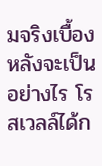มจริงเบื้องหลังจะเป็นอย่างไร โรสเวลล์ได้ก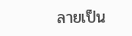ลายเป็น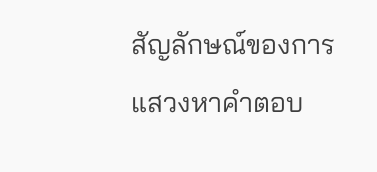สัญลักษณ์ของการแสวงหาคำตอบ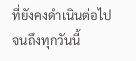ที่ยังคงดำเนินต่อไปจนถึงทุกวันนี้